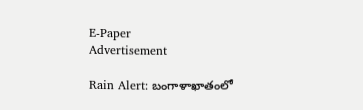E-Paper
Advertisement

Rain Alert: బంగాళాఖాతంలో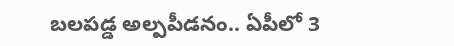బలపడ్డ అల్పపీడనం.. ఏపీలో 3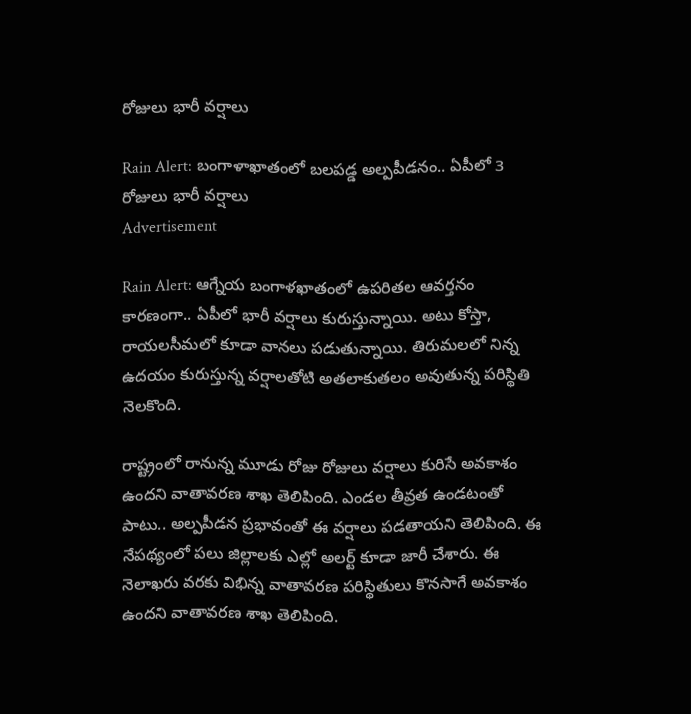రోజులు భారీ వర్షాలు

Rain Alert: బంగాళాఖాతంలో బలపడ్డ అల్పపీడనం.. ఏపీలో 3 రోజులు భారీ వర్షాలు
Advertisement

Rain Alert: ఆగ్నేయ బంగాళఖాతంలో ఉపరితల ఆవర్తనం కారణంగా.. ఏపీలో భారీ వర్షాలు కురుస్తున్నాయి. అటు కోస్తా, రాయలసీమలో కూడా వానలు పడుతున్నాయి. తిరుమలలో నిన్న ఉదయం కురుస్తున్న వర్షాలతోటి అతలాకుతలం అవుతున్న పరిస్థితి నెలకొంది.

రాష్ట్రంలో రానున్న మూడు రోజు రోజులు వర్షాలు కురిసే అవకాశం ఉందని వాతావరణ శాఖ తెలిపింది. ఎండల తీవ్రత ఉండటంతో పాటు.. అల్పపీడన ప్రభావంతో ఈ వర్షాలు పడతాయని తెలిపింది. ఈ నేపథ్యంలో పలు జిల్లాలకు ఎల్లో అలర్ట్ కూడా జారీ చేశారు. ఈ నెలాఖరు వరకు విభిన్న వాతావరణ పరిస్థితులు కొనసాగే అవకాశం ఉందని వాతావరణ శాఖ తెలిపింది.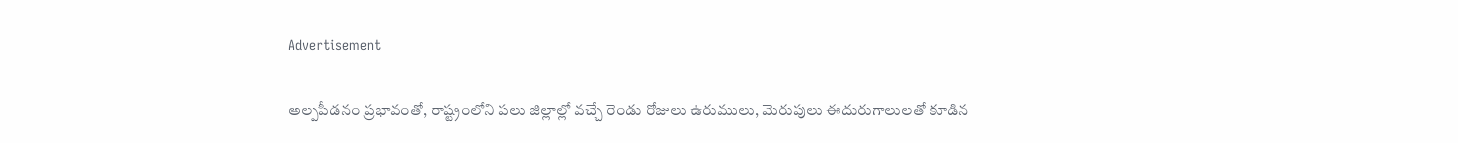Advertisement

అల్పపీడనం ప్రభావంతో, రాష్ట్రంలోని పలు జిల్లాల్లో వచ్చే రెండు రోజులు ఉరుములు, మెరుపులు ఈదురుగాలులతో కూడిన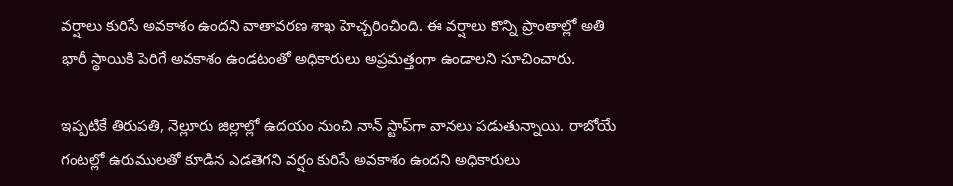వర్షాలు కురిసే అవకాశం ఉందని వాతావరణ శాఖ హెచ్చరించింది. ఈ వర్షాలు కొన్ని ప్రాంతాల్లో అతి భారీ స్థాయికి పెరిగే అవకాశం ఉండటంతో అధికారులు అప్రమత్తంగా ఉండాలని సూచించారు.

ఇప్పటికే తిరుపతి, నెల్లూరు జిల్లాల్లో ఉదయం నుంచి నాన్ ‌స్టాప్‌గా వానలు పడుతున్నాయి. రాబోయే గంటల్లో ఉరుములతో కూడిన ఎడతెగని వర్షం కురిసే అవకాశం ఉందని అధికారులు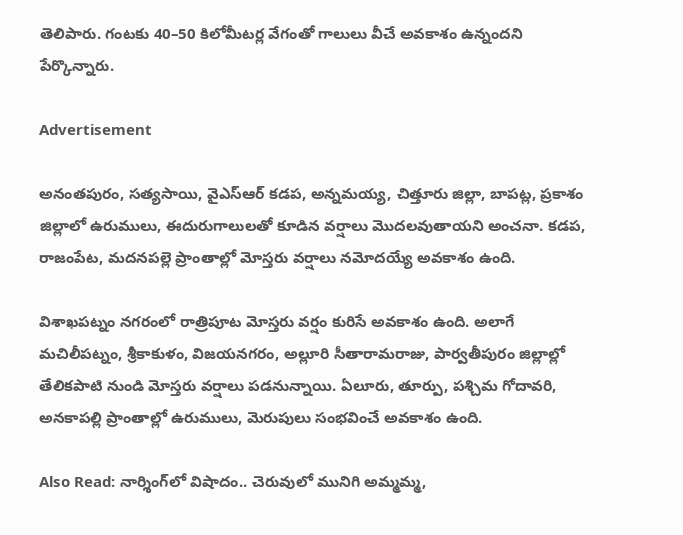తెలిపారు. గంటకు 40–50 కిలోమీటర్ల వేగంతో గాలులు వీచే అవకాశం ఉన్నందని పేర్కొన్నారు.

Advertisement

అనంతపురం, సత్యసాయి, వైఎస్ఆర్ కడప, అన్నమయ్య, చిత్తూరు జిల్లా, బాపట్ల, ప్రకాశం జిల్లాలో ఉరుములు, ఈదురుగాలులతో కూడిన వర్షాలు మొదలవుతాయని అంచనా. కడప, రాజంపేట, మదనపల్లె ప్రాంతాల్లో మోస్తరు వర్షాలు నమోదయ్యే అవకాశం ఉంది.

విశాఖపట్నం నగరంలో రాత్రిపూట మోస్తరు వర్షం కురిసే అవకాశం ఉంది. అలాగే మచిలీపట్నం, శ్రీకాకుళం, విజయనగరం, అల్లూరి సీతారామరాజు, పార్వతీపురం జిల్లాల్లో తేలికపాటి నుండి మోస్తరు వర్షాలు పడనున్నాయి. ఏలూరు, తూర్పు, పశ్చిమ గోదావరి, అనకాపల్లి ప్రాంతాల్లో ఉరుములు, మెరుపులు సంభవించే అవకాశం ఉంది.

Also Read: నార్శింగ్‌లో విషాదం.. చెరువులో మునిగి అమ్మమ్మ,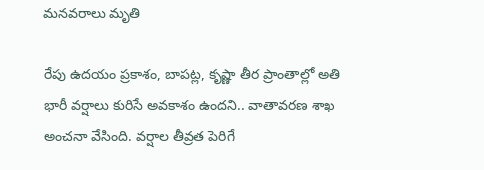మనవరాలు మృతి

రేపు ఉదయం ప్రకాశం, బాపట్ల, కృష్ణా తీర ప్రాంతాల్లో అతి భారీ వర్షాలు కురిసే అవకాశం ఉందని.. వాతావరణ శాఖ అంచనా వేసింది. వర్షాల తీవ్రత పెరిగే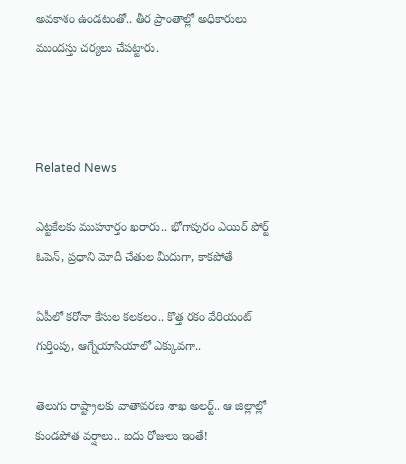అవకాశం ఉండటంతో.. తీర ప్రాంతాల్లో అధికారులు ముందస్తు చర్యలు చేపట్టారు.



Related News

ఎట్టకేలకు ముహూర్తం ఖరారు.. భోగాపురం ఎయిర్ పోర్ట్ ఓపెన్, ప్రధాని మోదీ చేతుల మీదుగా, కాకపోతే

ఏపీలో కరోనా కేసుల కలకలం.. కొత్త రకం వేరియంట్ గుర్తింపు, ఆగ్నేయాసియాలో ఎక్కువగా..

తెలుగు రాష్ట్రాలకు వాతావరణ శాఖ అలర్ట్.. ఆ జిల్లాల్లో కుండపోత వర్షాలు.. ఐదు రోజులు ఇంతే!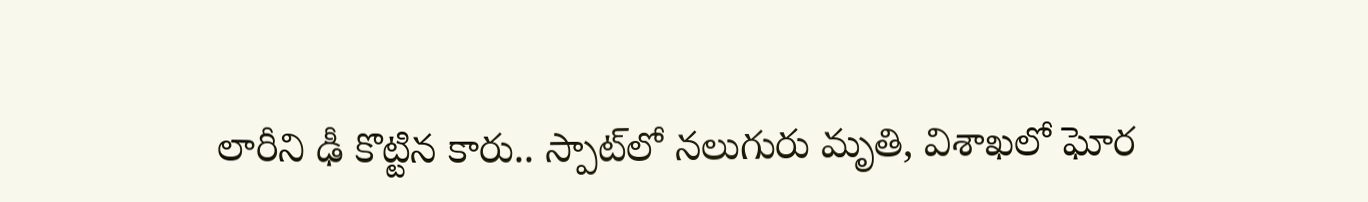లారీని ఢీ కొట్టిన కారు.. స్పాట్‌లో నలుగురు మృతి, విశాఖలో ఘోర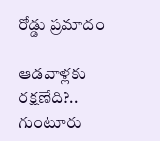రోడ్డు ప్రమాదం

ఆడవాళ్లకు రక్షణేది?.. గుంటూరు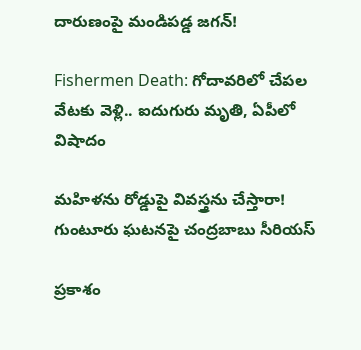దారుణంపై మండిపడ్డ జగన్!

Fishermen Death: గోదావరిలో చేపల వేటకు వెళ్లి.. ఐదుగురు మృతి, ఏపీలో విషాదం

మహిళను రోడ్డుపై వివస్త్రను చేస్తారా! గుంటూరు ఘటనపై చంద్రబాబు సీరియస్

ప్రకాశం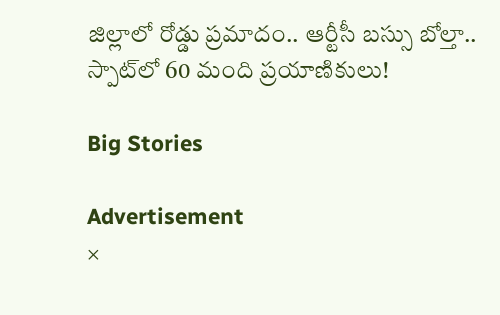జిల్లాలో రోడ్డు ప్రమాదం.. ఆర్టీసీ బస్సు బోల్తా.. స్పాట్‌‌లో 60 మంది ప్రయాణికులు!

Big Stories

Advertisement
×